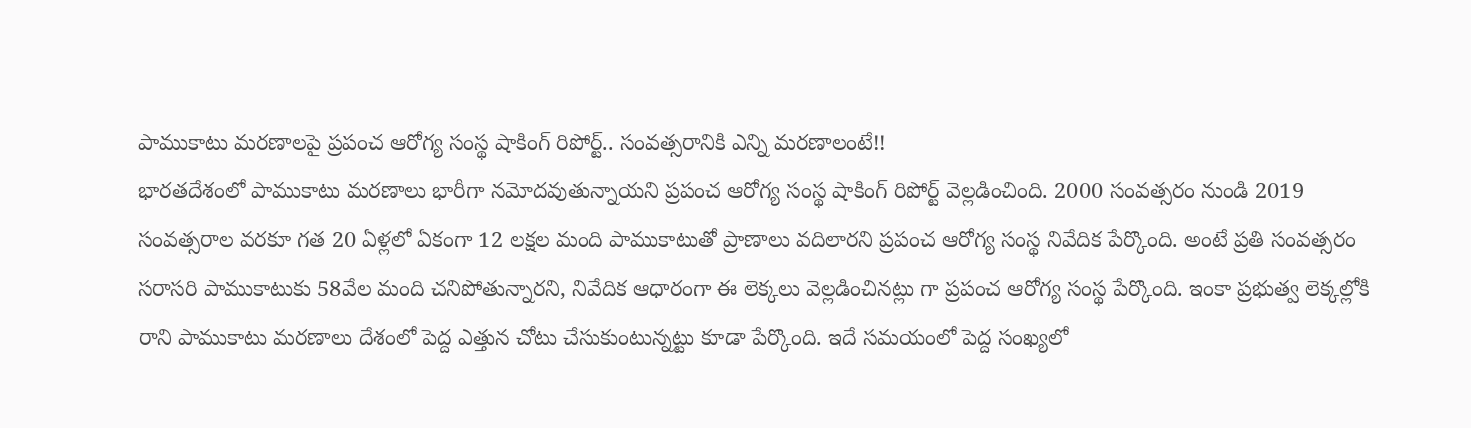పాముకాటు మరణాలపై ప్రపంచ ఆరోగ్య సంస్థ షాకింగ్ రిపోర్ట్.. సంవత్సరానికి ఎన్ని మరణాలంటే!!
భారతదేశంలో పాముకాటు మరణాలు భారీగా నమోదవుతున్నాయని ప్రపంచ ఆరోగ్య సంస్థ షాకింగ్ రిపోర్ట్ వెల్లడించింది. 2000 సంవత్సరం నుండి 2019 సంవత్సరాల వరకూ గత 20 ఏళ్లలో ఏకంగా 12 లక్షల మంది పాముకాటుతో ప్రాణాలు వదిలారని ప్రపంచ ఆరోగ్య సంస్థ నివేదిక పేర్కొంది. అంటే ప్రతి సంవత్సరం సరాసరి పాముకాటుకు 58వేల మంది చనిపోతున్నారని, నివేదిక ఆధారంగా ఈ లెక్కలు వెల్లడించినట్లు గా ప్రపంచ ఆరోగ్య సంస్థ పేర్కొంది. ఇంకా ప్రభుత్వ లెక్కల్లోకి రాని పాముకాటు మరణాలు దేశంలో పెద్ద ఎత్తున చోటు చేసుకుంటున్నట్టు కూడా పేర్కొంది. ఇదే సమయంలో పెద్ద సంఖ్యలో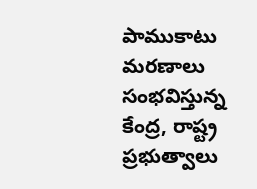పాముకాటు మరణాలు సంభవిస్తున్న కేంద్ర, రాష్ట్ర ప్రభుత్వాలు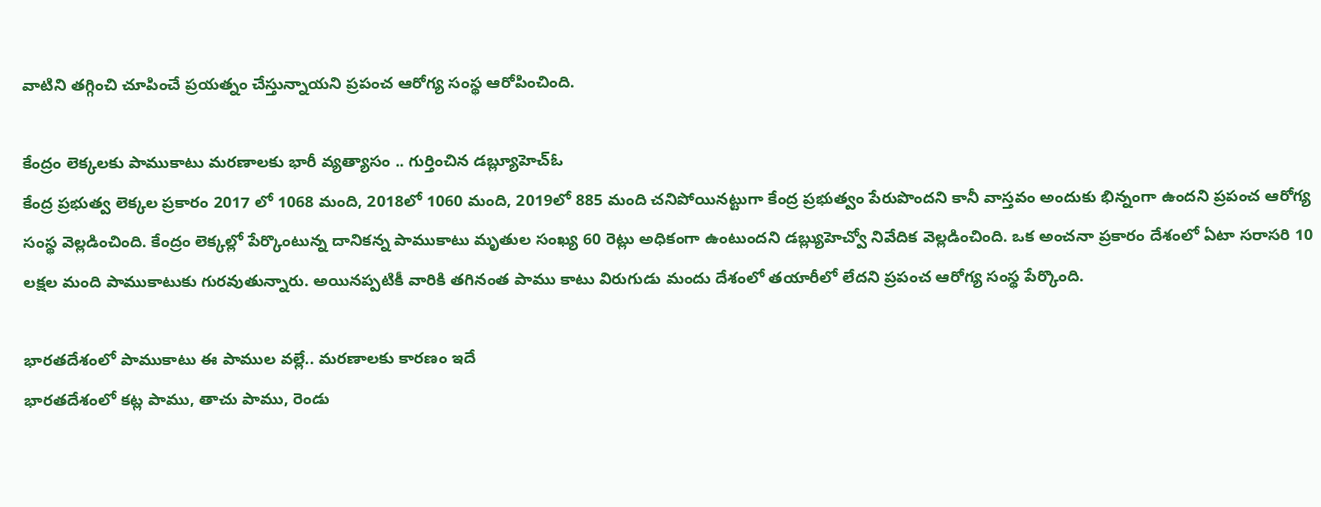వాటిని తగ్గించి చూపించే ప్రయత్నం చేస్తున్నాయని ప్రపంచ ఆరోగ్య సంస్థ ఆరోపించింది.

కేంద్రం లెక్కలకు పాముకాటు మరణాలకు భారీ వ్యత్యాసం .. గుర్తించిన డబ్ల్యూహెచ్ఓ
కేంద్ర ప్రభుత్వ లెక్కల ప్రకారం 2017 లో 1068 మంది, 2018లో 1060 మంది, 2019లో 885 మంది చనిపోయినట్టుగా కేంద్ర ప్రభుత్వం పేరుపొందని కానీ వాస్తవం అందుకు భిన్నంగా ఉందని ప్రపంచ ఆరోగ్య సంస్థ వెల్లడించింది. కేంద్రం లెక్కల్లో పేర్కొంటున్న దానికన్న పాముకాటు మృతుల సంఖ్య 60 రెట్లు అధికంగా ఉంటుందని డబ్ల్యుహెచ్వో నివేదిక వెల్లడించింది. ఒక అంచనా ప్రకారం దేశంలో ఏటా సరాసరి 10 లక్షల మంది పాముకాటుకు గురవుతున్నారు. అయినప్పటికీ వారికి తగినంత పాము కాటు విరుగుడు మందు దేశంలో తయారీలో లేదని ప్రపంచ ఆరోగ్య సంస్థ పేర్కొంది.

భారతదేశంలో పాముకాటు ఈ పాముల వల్లే.. మరణాలకు కారణం ఇదే
భారతదేశంలో కట్ల పాము, తాచు పాము, రెండు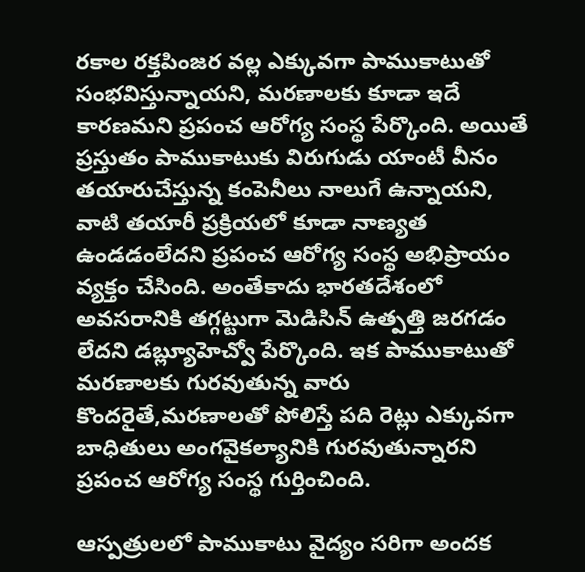రకాల రక్తపింజర వల్ల ఎక్కువగా పాముకాటుతో సంభవిస్తున్నాయని, మరణాలకు కూడా ఇదే కారణమని ప్రపంచ ఆరోగ్య సంస్థ పేర్కొంది. అయితే ప్రస్తుతం పాముకాటుకు విరుగుడు యాంటీ వీనం తయారుచేస్తున్న కంపెనీలు నాలుగే ఉన్నాయని, వాటి తయారీ ప్రక్రియలో కూడా నాణ్యత ఉండడంలేదని ప్రపంచ ఆరోగ్య సంస్థ అభిప్రాయం వ్యక్తం చేసింది. అంతేకాదు భారతదేశంలో అవసరానికి తగ్గట్టుగా మెడిసిన్ ఉత్పత్తి జరగడం లేదని డబ్ల్యూహెచ్వో పేర్కొంది. ఇక పాముకాటుతో మరణాలకు గురవుతున్న వారు కొందరైతే,మరణాలతో పోలిస్తే పది రెట్లు ఎక్కువగా బాధితులు అంగవైకల్యానికి గురవుతున్నారని ప్రపంచ ఆరోగ్య సంస్థ గుర్తించింది.

ఆస్పత్రులలో పాముకాటు వైద్యం సరిగా అందక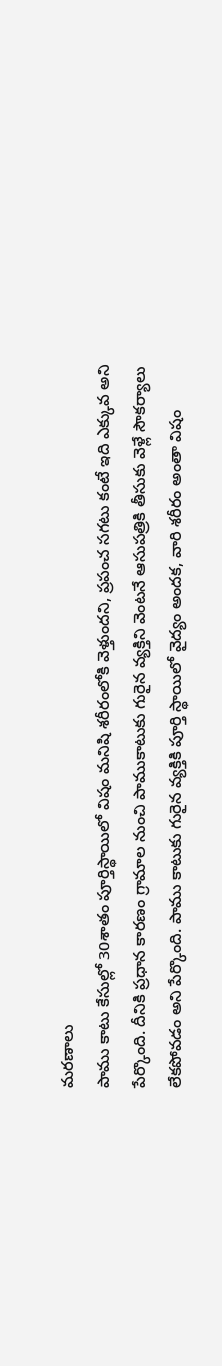మరణాలు
పాము కాటు కేసుల్లో 30శాతం పూర్తిస్థాయిలో విషం మనిషి శరీరంలోకి వెళ్తుందని, ప్రపంచ సగటు కంటే ఇది ఎక్కువ అని పేర్కొంది. దీనికి ప్రధాన కారణం గ్రామాల నుంచి పాముకాటుకు గురైన వ్యక్తిని వెంటనే ఆసుపత్రికి తీసుకు వెళ్లే సౌకర్యాలు లేకపోవడం అని పేర్కొంది. పాము కాటుకు గురైన వ్యక్తికి పూర్తి స్థాయిలో వైద్యం అందక, వారి శరీరం అంతా విషం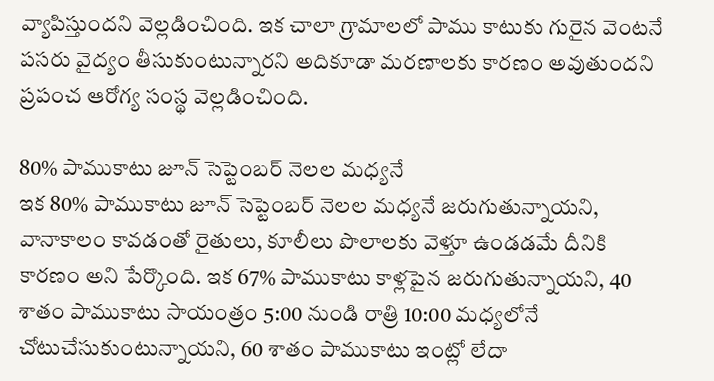వ్యాపిస్తుందని వెల్లడించింది. ఇక చాలా గ్రామాలలో పాము కాటుకు గురైన వెంటనే పసరు వైద్యం తీసుకుంటున్నారని అదికూడా మరణాలకు కారణం అవుతుందని ప్రపంచ ఆరోగ్య సంస్థ వెల్లడించింది.

80% పాముకాటు జూన్ సెప్టెంబర్ నెలల మధ్యనే
ఇక 80% పాముకాటు జూన్ సెప్టెంబర్ నెలల మధ్యనే జరుగుతున్నాయని, వానాకాలం కావడంతో రైతులు, కూలీలు పొలాలకు వెళ్తూ ఉండడమే దీనికి కారణం అని పేర్కొంది. ఇక 67% పాముకాటు కాళ్లపైన జరుగుతున్నాయని, 40 శాతం పాముకాటు సాయంత్రం 5:00 నుండి రాత్రి 10:00 మధ్యలోనే చోటుచేసుకుంటున్నాయని, 60 శాతం పాముకాటు ఇంట్లో లేదా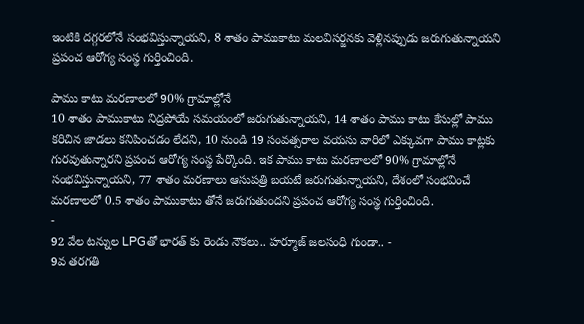ఇంటికి దగ్గరలోనే సంభవిస్తున్నాయని, 8 శాతం పాముకాటు మలవిసర్జనకు వెళ్లినప్పుడు జరుగుతున్నాయని ప్రపంచ ఆరోగ్య సంస్థ గుర్తించింది.

పాము కాటు మరణాలలో 90% గ్రామాల్లోనే
10 శాతం పాముకాటు నిద్రపోయే సమయంలో జరుగుతున్నాయని, 14 శాతం పాము కాటు కేసుల్లో పాము కరిచిన జాడలు కనిపించడం లేదని, 10 నుండి 19 సంవత్సరాల వయసు వారిలో ఎక్కువగా పాము కాట్లకు గురవుతున్నారని ప్రపంచ ఆరోగ్య సంస్థ పేర్కొంది. ఇక పాము కాటు మరణాలలో 90% గ్రామాల్లోనే సంభవిస్తున్నాయని, 77 శాతం మరణాలు ఆసుపత్రి బయటే జరుగుతున్నాయని, దేశంలో సంభవించే మరణాలలో 0.5 శాతం పాముకాటు తోనే జరుగుతుందని ప్రపంచ ఆరోగ్య సంస్థ గుర్తించింది.
-
92 వేల టన్నుల LPGతో భారత్ కు రెండు నౌకలు.. హర్మూజ్ జలసంధి గుండా.. -
9వ తరగతి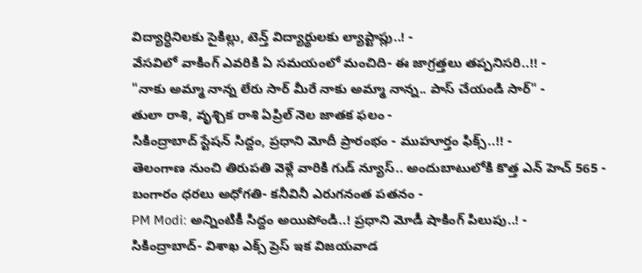విద్యార్ధినిలకు సైకిల్లు, టెన్త్ విద్యార్థులకు ల్యాప్టాప్లు..! -
వేసవిలో వాకింగ్ ఎవరికి ఏ సమయంలో మంచిది- ఈ జాగ్రత్తలు తప్పనిసరి..!! -
"నాకు అమ్మా నాన్న లేరు సార్ మీరే నాకు అమ్మా నాన్న.. పాస్ చేయండి సార్" -
తులా రాశి, వృశ్చిక రాశి ఏప్రిల్ నెల జాతక ఫలం -
సికింద్రాబాద్ స్టేషన్ సిద్దం, ప్రధాని మోదీ ప్రారంభం - ముహూర్తం ఫిక్స్..!! -
తెలంగాణ నుంచి తిరుపతి వెళ్లే వారికి గుడ్ న్యూస్.. అందుబాటులోకి కొత్త ఎన్ హెచ్ 565 -
బంగారం ధరలు అధోగతి- కనీవినీ ఎరుగనంత పతనం -
PM Modi: అన్నింటికీ సిద్దం అయిపోండి..! ప్రధాని మోడీ షాకింగ్ పిలుపు..! -
సికింద్రాబాద్- విశాఖ ఎక్స్ ప్రెస్ ఇక విజయవాడ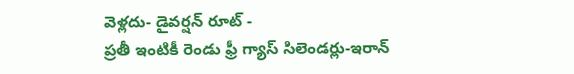వెళ్లదు- డైవర్షన్ రూట్ -
ప్రతీ ఇంటికీ రెండు ఫ్రీ గ్యాస్ సిలెండర్లు-ఇరాన్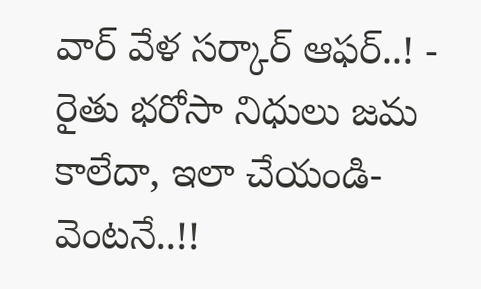వార్ వేళ సర్కార్ ఆఫర్..! -
రైతు భరోసా నిధులు జమ కాలేదా, ఇలా చేయండి- వెంటనే..!!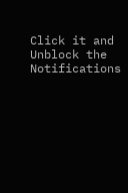Click it and Unblock the Notifications